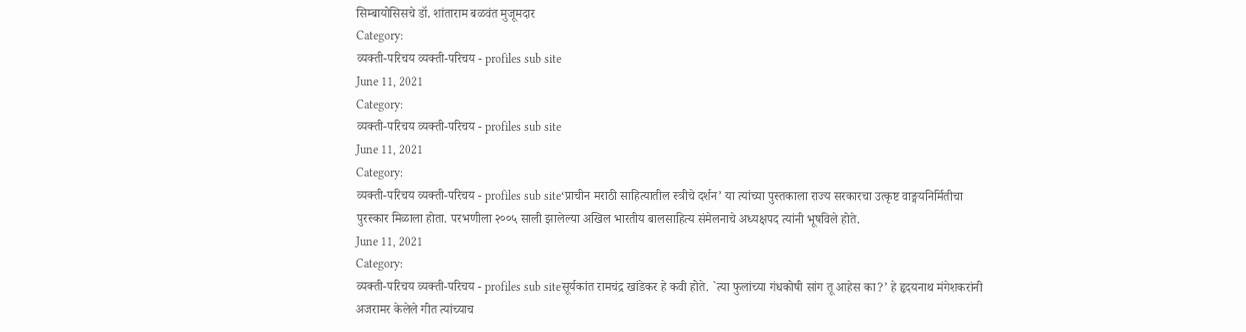सिम्बायोसिसचे डॉ. शांताराम बळवंत मुजूमदार
Category:
व्यक्ती-परिचय व्यक्ती-परिचय - profiles sub site
June 11, 2021
Category:
व्यक्ती-परिचय व्यक्ती-परिचय - profiles sub site
June 11, 2021
Category:
व्यक्ती-परिचय व्यक्ती-परिचय - profiles sub site‘प्राचीन मराठी साहित्यातील स्त्रीचे दर्शन’ या त्यांच्या पुस्तकाला राज्य सरकारचा उत्कृष्ट वाङ्मयनिर्मितीचा पुरस्कार मिळाला होता. परभणीला २००५ साली झालेल्या अखिल भारतीय बालसाहित्य संमेलनाचे अध्यक्षपद त्यांनी भूषविले होते.
June 11, 2021
Category:
व्यक्ती-परिचय व्यक्ती-परिचय - profiles sub siteसूर्यकांत रामचंद्र खांडेकर हे कवी होते. `त्या फुलांच्या गंधकोषी सांग तू आहेस का?’ हे हृदयनाथ मंगेशकरांनी अजरामर केलेले गीत त्यांच्याच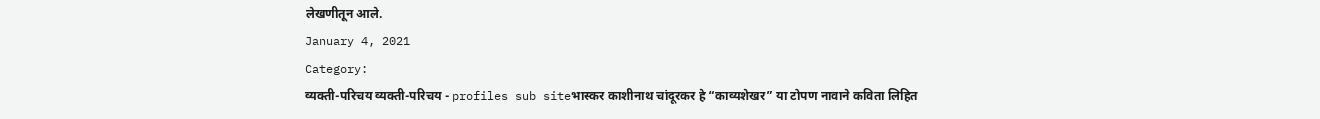लेखणीतून आले.
January 4, 2021
Category:
व्यक्ती-परिचय व्यक्ती-परिचय - profiles sub siteभास्कर काशीनाथ चांदूरकर हे “काव्यशेखर” या टोपण नावाने कविता लिहित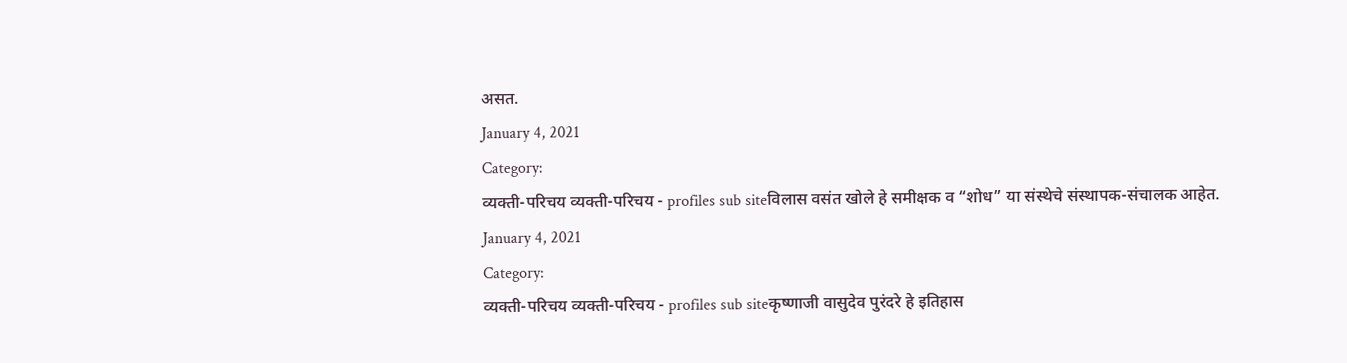असत.
January 4, 2021
Category:
व्यक्ती-परिचय व्यक्ती-परिचय - profiles sub siteविलास वसंत खोले हे समीक्षक व “शोध” या संस्थेचे संस्थापक-संचालक आहेत.
January 4, 2021
Category:
व्यक्ती-परिचय व्यक्ती-परिचय - profiles sub siteकृष्णाजी वासुदेव पुरंदरे हे इतिहास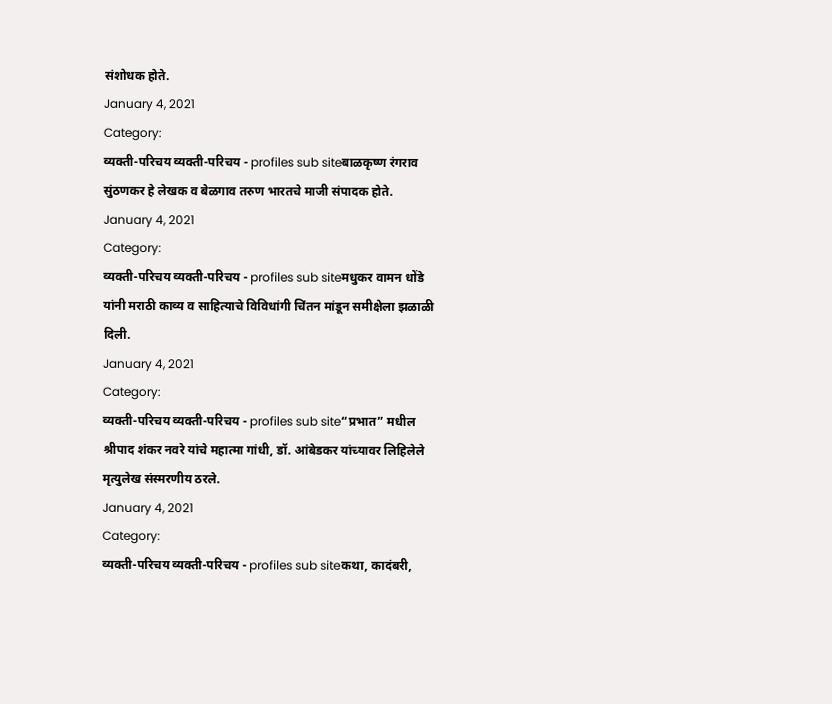संशोधक होते.
January 4, 2021
Category:
व्यक्ती-परिचय व्यक्ती-परिचय - profiles sub siteबाळकृष्ण रंगराव सुंठणकर हे लेखक व बेळगाव तरुण भारतचे माजी संपादक होते.
January 4, 2021
Category:
व्यक्ती-परिचय व्यक्ती-परिचय - profiles sub siteमधुकर वामन धोंडे यांनी मराठी काव्य व साहित्याचे विविधांगी चिंतन मांडून समीक्षेला झळाळी दिली.
January 4, 2021
Category:
व्यक्ती-परिचय व्यक्ती-परिचय - profiles sub site“प्रभात” मधील श्रीपाद शंकर नवरे यांचे महात्मा गांधी, डॉ. आंबेडकर यांच्यावर लिहिलेले मृत्युलेख संस्मरणीय ठरले.
January 4, 2021
Category:
व्यक्ती-परिचय व्यक्ती-परिचय - profiles sub siteकथा, कादंबरी,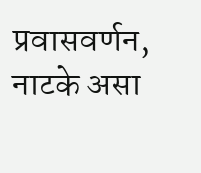प्रवासवर्णन, नाटके असा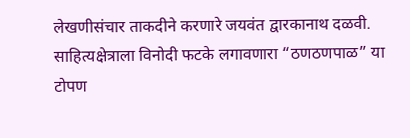लेखणीसंचार ताकदीने करणारे जयवंत द्वारकानाथ दळवी. साहित्यक्षेत्राला विनोदी फटके लगावणारा “ठणठणपाळ” या टोपण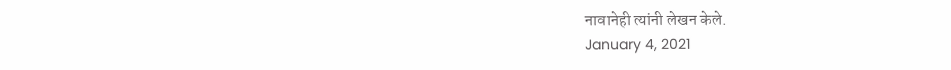नावानेही त्यांनी लेखन केले.
January 4, 2021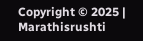Copyright © 2025 | Marathisrushti